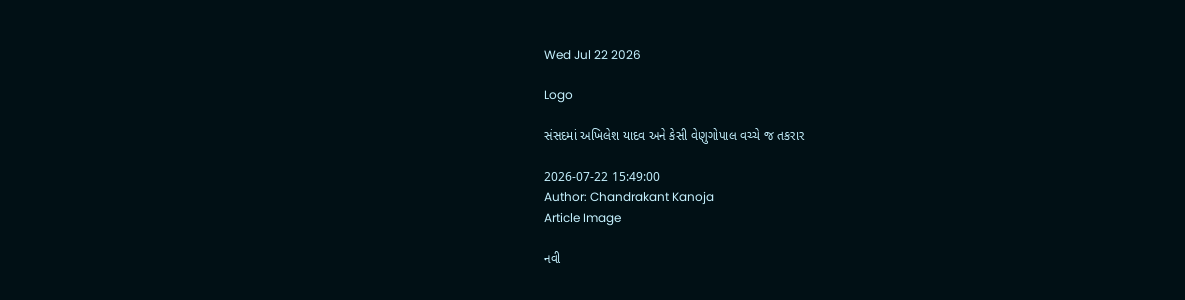Wed Jul 22 2026

Logo

સંસદમાં અખિલેશ યાદવ અને કેસી વેણુગોપાલ વચ્ચે જ તકરાર

2026-07-22 15:49:00
Author: Chandrakant Kanoja
Article Image

નવી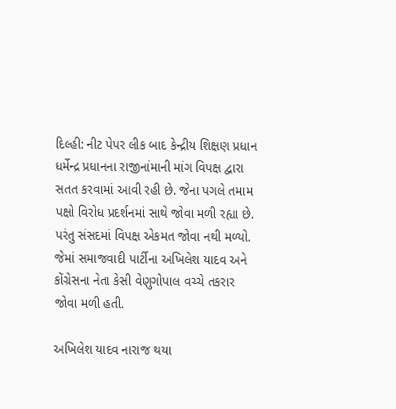દિલ્હી: નીટ પેપર લીક બાદ કેન્દ્રીય શિક્ષણ પ્રધાન ધર્મેન્દ્ર પ્રધાનના રાજીનાંમાની માંગ વિપક્ષ દ્વારા સતત કરવામાં આવી રહી છે. જેના પગલે તમામ પક્ષો વિરોધ પ્રદર્શનમાં સાથે જોવા મળી રહ્યા છે. પરંતુ સંસદમાં વિપક્ષ એકમત જોવા નથી મળ્યો. જેમાં સમાજવાદી પાર્ટીના અખિલેશ યાદવ અને કોંગ્રેસના નેતા કેસી વેણુગોપાલ વચ્ચે તકરાર જોવા મળી હતી.

અખિલેશ યાદવ નારાજ થયા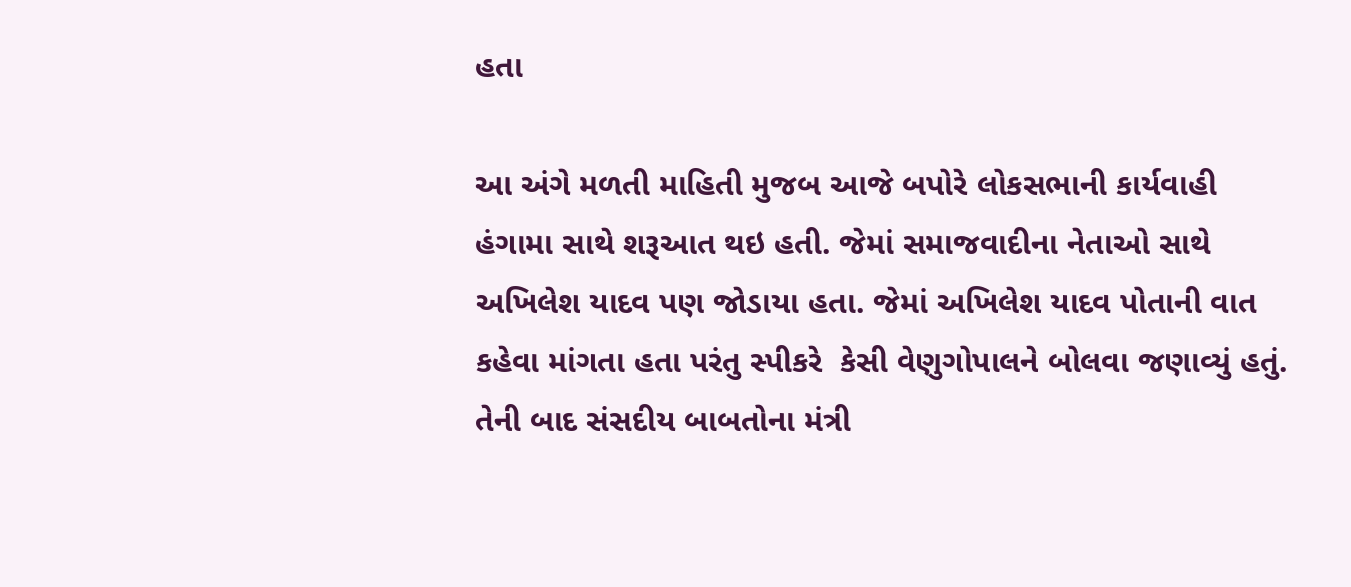હતા

આ અંગે મળતી માહિતી મુજબ આજે બપોરે લોકસભાની કાર્યવાહી હંગામા સાથે શરૂઆત થઇ હતી. જેમાં સમાજવાદીના નેતાઓ સાથે અખિલેશ યાદવ પણ જોડાયા હતા. જેમાં અખિલેશ યાદવ પોતાની વાત કહેવા માંગતા હતા પરંતુ સ્પીકરે  કેસી વેણુગોપાલને બોલવા જણાવ્યું હતું. તેની બાદ સંસદીય બાબતોના મંત્રી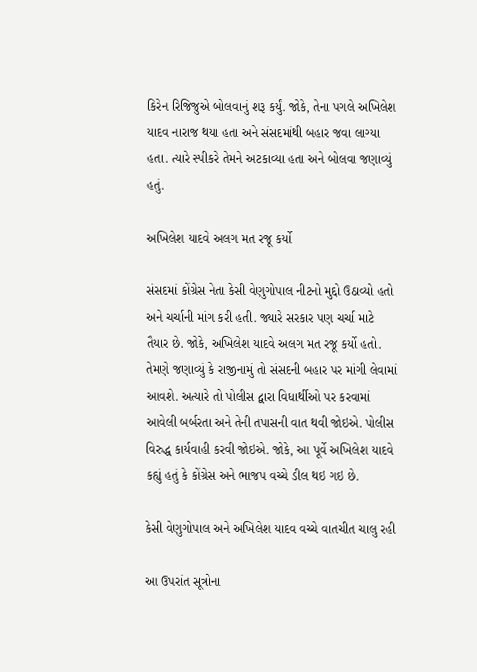કિરેન રિજિજુએ બોલવાનું શરૂ કર્યું. જોકે, તેના પગલે અખિલેશ યાદવ નારાજ થયા હતા અને સંસદમાંથી બહાર જવા લાગ્યા હતા. ત્યારે સ્પીકરે તેમને અટકાવ્યા હતા અને બોલવા જણાવ્યું હતું.

અખિલેશ યાદવે અલગ મત રજૂ કર્યો

સંસદમાં કોંગ્રેસ નેતા કેસી વેણુગોપાલ નીટનો મુદ્દો ઉઠાવ્યો હતો અને ચર્ચાની માંગ કરી હતી. જ્યારે સરકાર પણ ચર્ચા માટે તૈયાર છે. જોકે, અખિલેશ યાદવે અલગ મત રજૂ કર્યો હતો. તેમણે જણાવ્યું કે રાજીનામું તો સંસદની બહાર પર માંગી લેવામાં આવશે. અત્યારે તો પોલીસ દ્વારા વિધાર્થીઓ પર કરવામાં આવેલી બર્બરતા અને તેની તપાસની વાત થવી જોઇએ. પોલીસ વિરુદ્ધ કાર્યવાહી કરવી જોઇએ. જોકે, આ પૂર્વે અખિલેશ યાદવે કહ્યું હતું કે કોંગ્રેસ અને ભાજપ વચ્ચે ડીલ થઇ ગઇ છે.

કેસી વેણુગોપાલ અને અખિલેશ યાદવ વચ્ચે વાતચીત ચાલુ રહી

આ ઉપરાંત સૂત્રોના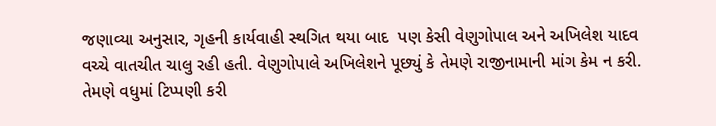જણાવ્યા અનુસાર, ગૃહની કાર્યવાહી સ્થગિત થયા બાદ  પણ કેસી વેણુગોપાલ અને અખિલેશ યાદવ વચ્ચે વાતચીત ચાલુ રહી હતી. વેણુગોપાલે અખિલેશને પૂછ્યું કે તેમણે રાજીનામાની માંગ કેમ ન કરી. તેમણે વધુમાં ટિપ્પણી કરી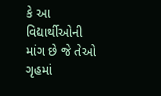કે આ વિદ્યાર્થીઓની માંગ છે જે તેઓ ગૃહમાં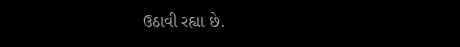ઉઠાવી રહ્યા છે.